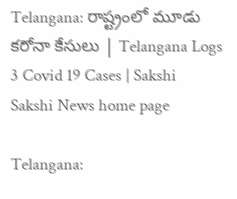Telangana: రాష్ట్రంలో మూడు కరోనా కేసులు | Telangana Logs 3 Covid 19 Cases | Sakshi
Sakshi News home page

Telangana: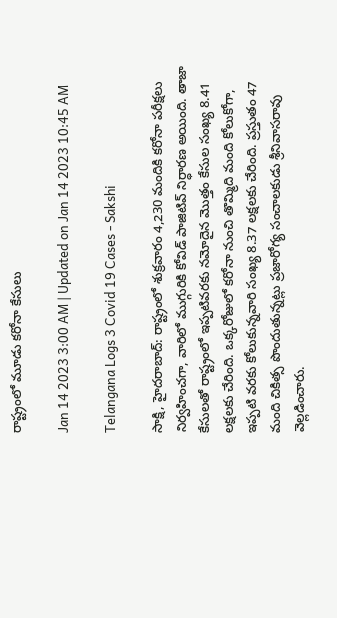రాష్ట్రంలో మూడు కరోనా కేసులు

Jan 14 2023 3:00 AM | Updated on Jan 14 2023 10:45 AM

Telangana Logs 3 Covid 19 Cases - Sakshi

సాక్షి, హైదరాబాద్‌: రాష్ట్రంలో శుక్రవారం 4,230 మందికి కరోనా పరీక్షలు నిర్వహించగా, వారిలో ముగ్గురికి కోవిడ్‌ పాజిటివ్‌ నిర్ధారణ అయింది. తాజా కేసులతో రాష్ట్రంలో ఇప్పటివరకు నమోదైన మొత్తం కేసుల సంఖ్య 8.41 లక్షలకు చేరింది. ఒక్కరోజులో కరోనా నుంచి తొమ్మిది మంది కోలుకోగా, ఇప్పటి వరకు కోలుకున్నవారి సంఖ్య 8.37 లక్షలకు చేరింది. ప్రస్తుతం 47 మంది చికిత్స పొందుతున్నట్లు ప్రజారోగ్య సంచాలకుడు శ్రీనివాసరావు వెల్లడించారు.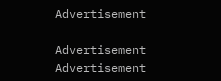Advertisement

Advertisement
Advertisement